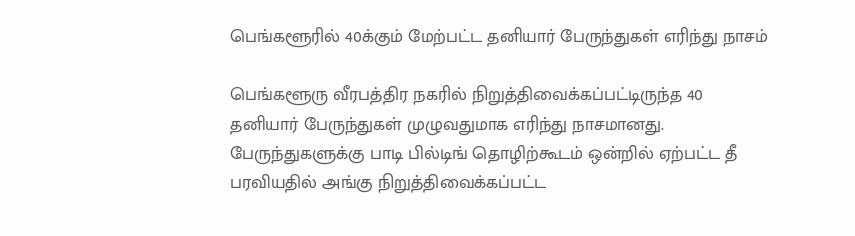பெங்களூரில் 40க்கும் மேற்பட்ட தனியார் பேருந்துகள் எரிந்து நாசம்

பெங்களூரு வீரபத்திர நகரில் நிறுத்திவைக்கப்பட்டிருந்த 40 தனியார் பேருந்துகள் முழுவதுமாக எரிந்து நாசமானது. பேருந்துகளுக்கு பாடி பில்டிங் தொழிற்கூடம் ஒன்றில் ஏற்பட்ட தீ பரவியதில் அங்கு நிறுத்திவைக்கப்பட்ட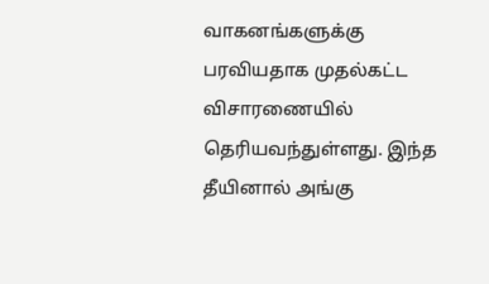வாகனங்களுக்கு பரவியதாக முதல்கட்ட விசாரணையில் தெரியவந்துள்ளது. இந்த தீயினால் அங்கு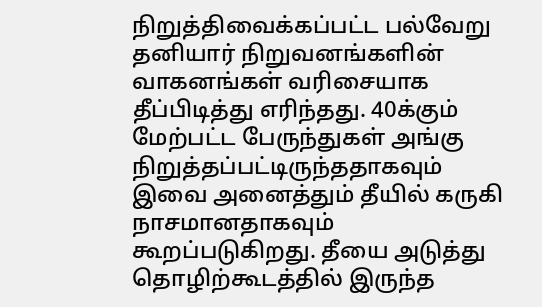நிறுத்திவைக்கப்பட்ட பல்வேறு தனியார் நிறுவனங்களின் வாகனங்கள் வரிசையாக தீப்பிடித்து எரிந்தது. 40க்கும் மேற்பட்ட பேருந்துகள் அங்கு நிறுத்தப்பட்டிருந்ததாகவும் இவை அனைத்தும் தீயில் கருகி நாசமானதாகவும் கூறப்படுகிறது. தீயை அடுத்து தொழிற்கூடத்தில் இருந்த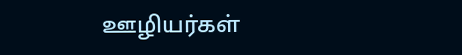ஊழியர்கள்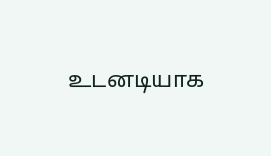உடனடியாக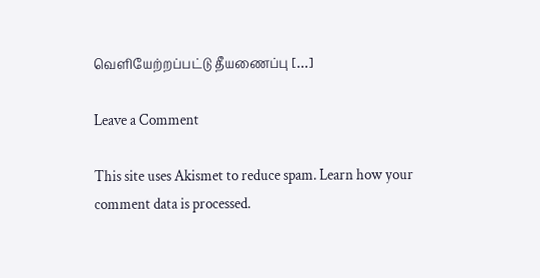வெளியேற்றப்பட்டு தீயணைப்பு […]

Leave a Comment

This site uses Akismet to reduce spam. Learn how your comment data is processed.